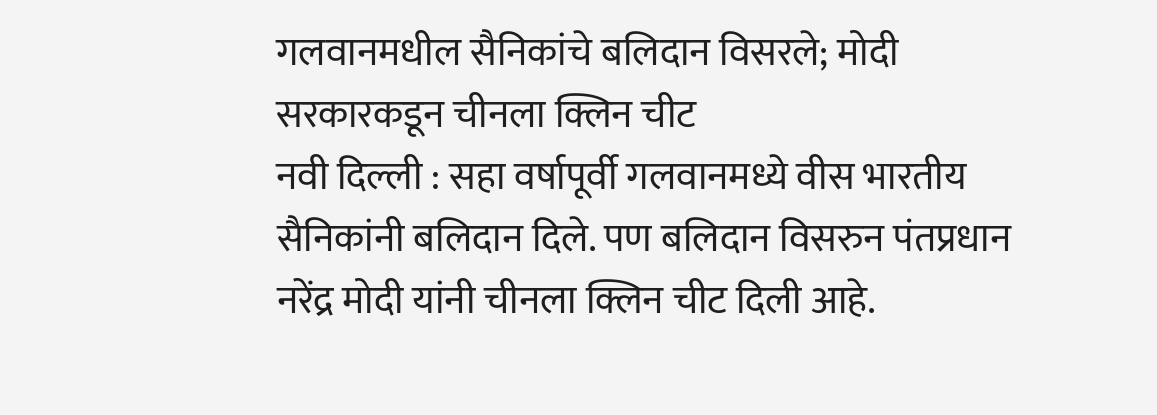गलवानमधील सैनिकांचे बलिदान विसरले; मोदी सरकारकडून चीनला क्लिन चीट
नवी दिल्ली : सहा वर्षापूर्वी गलवानमध्ये वीस भारतीय सैनिकांनी बलिदान दिले. पण बलिदान विसरुन पंतप्रधान नरेंद्र मोदी यांनी चीनला क्लिन चीट दिली आहे.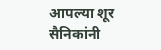आपल्या शूर सैनिकांनी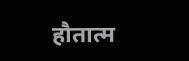हौतात्म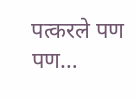पत्करले पण पण…